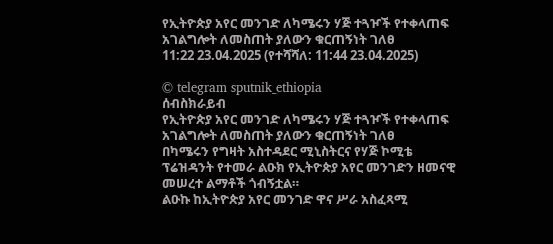የኢትዮጵያ አየር መንገድ ለካሜሩን ሃጅ ተጓዦች የተቀላጠፍ አገልግሎት ለመስጠት ያለውን ቁርጠኝነት ገለፀ
11:22 23.04.2025 (የተሻሻለ: 11:44 23.04.2025)

© telegram sputnik_ethiopia
ሰብስክራይብ
የኢትዮጵያ አየር መንገድ ለካሜሩን ሃጅ ተጓዦች የተቀላጠፍ አገልግሎት ለመስጠት ያለውን ቁርጠኝነት ገለፀ
በካሜሩን የግዛት አስተዳደር ሚኒስትርና የሃጅ ኮሚቴ ፕሬዝዳንት የተመራ ልዑክ የኢትዮጵያ አየር መንገድን ዘመናዊ መሠረተ ልማቶች ጎብኝቷል።
ልዑኩ ከኢትዮጵያ አየር መንገድ ዋና ሥራ አስፈጻሚ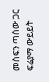መስፍን ጣሰው ጋር ፍሬያማ ውይይት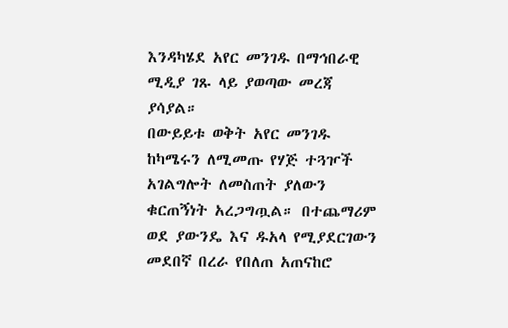እንዳካሄደ አየር መንገዱ በማኅበራዊ ሚዲያ ገጹ ላይ ያወጣው መረጃ ያሳያል።
በውይይቱ ወቅት አየር መንገዱ ከካሜሩን ለሚመጡ የሃጅ ተጓዦች አገልግሎት ለመስጠት ያለውን ቁርጠኝነት አረጋግጧል። በተጨማሪም ወደ ያውንዴ እና ዱአላ የሚያደርገውን መደበኛ በረራ የበለጠ አጠናከሮ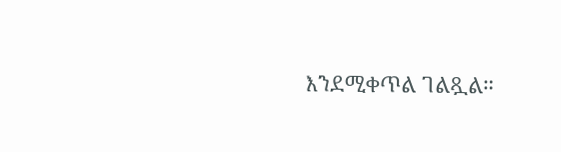እንደሚቀጥል ገልጿል።